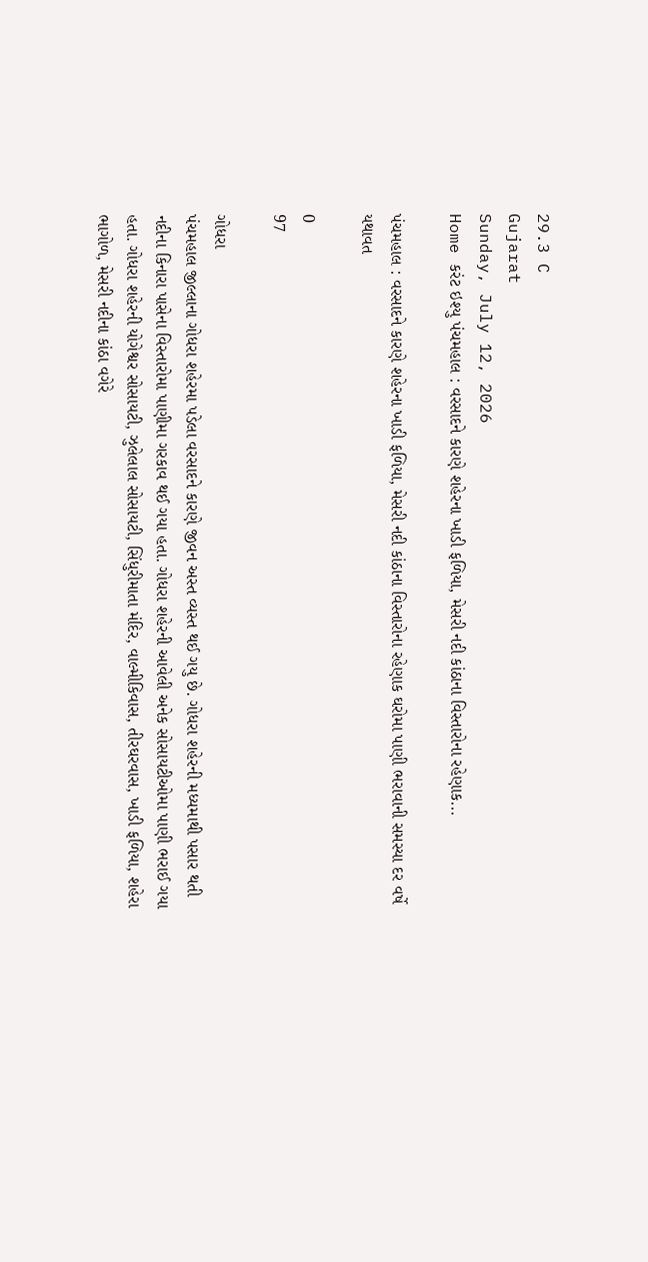29.3 C
Gujarat
Sunday, July 12, 2026
Home કરંટ ઇશ્યુ પંચમહાલ : વરસાદને કારણે શહેરના ખાડી ફળિયા, મેસરી નદી કાંઠાના વિસ્તારોના રહેણાક...

પંચમહાલ : વરસાદને કારણે શહેરના ખાડી ફળિયા, મેસરી નદી કાંઠાના વિસ્તારોના રહેણાક ઘરોમા પાણી ભરાવાની સમસ્યા દર વર્ષે યથાવત

0
97

ગોધરા
પંચમહાલ જીલ્લાના ગોધરા શહેરમા પડેલા વરસાદને કારણે જીવન અસ્ત વ્યસ્ત થઈ ગયુ છે. ગોધરા શહેરની મધ્યમાથી પસાર થતી નદીના કિનારા પાસેના વિસ્તારોમા પાણીમા ગરકાવ થઈ ગયા હતા. ગોધરા શહેરની આવેલી અનેક સોસાયટીઓમા પાણી ભરાઈ ગયા હતા. ગોધરા શહેરની યોગેશ્વર સોસાયટી, ઝુલેલાલ સોસાયટી, સિંધુરીમાતા મંદિર, વાલ્મીકિવાસ, તીરઘરવાસ, ખાડી ફળિયા, શહેરા ભાગોળ, મેસરી નદીના કાંઠા વગેરે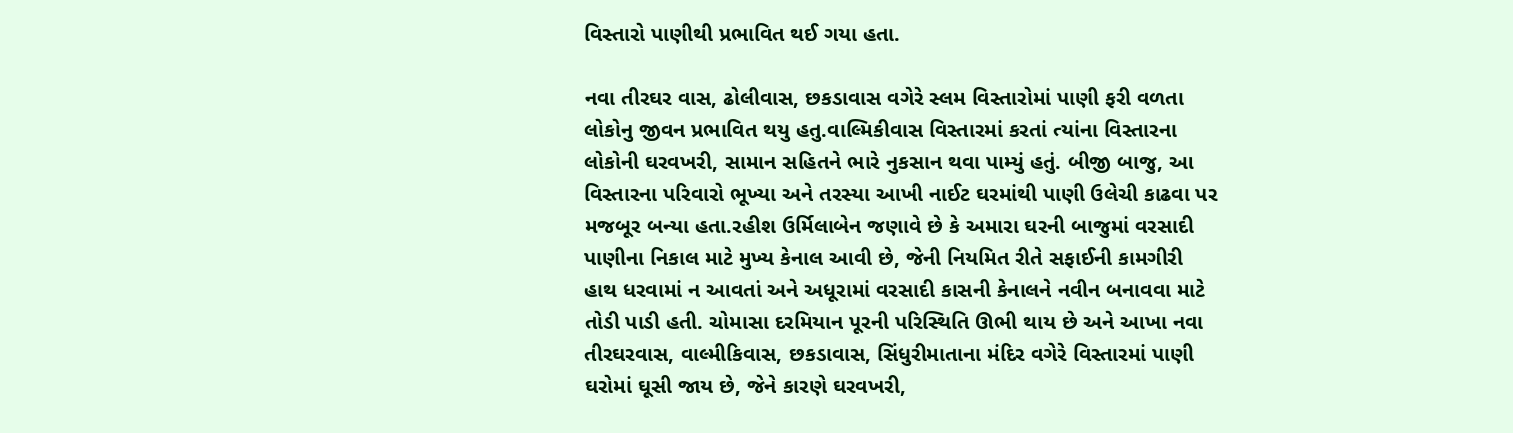વિસ્તારો પાણીથી પ્રભાવિત થઈ ગયા હતા.

નવા તીરઘર વાસ, ઢોલીવાસ, છકડાવાસ વગેરે સ્લમ વિસ્તારોમાં પાણી ફરી વળતા લોકોનુ જીવન પ્રભાવિત થયુ હતુ.વાલ્મિકીવાસ વિસ્તારમાં કરતાં ત્યાંના વિસ્તારના લોકોની ઘરવખરી, સામાન સહિતને ભારે નુકસાન થવા પામ્યું હતું. બીજી બાજુ, આ વિસ્તારના પરિવારો ભૂખ્યા અને તરસ્યા આખી નાઈટ ઘરમાંથી પાણી ઉલેચી કાઢવા પર મજબૂર બન્યા હતા.રહીશ ઉર્મિલાબેન જણાવે છે કે અમારા ઘરની બાજુમાં વરસાદી પાણીના નિકાલ માટે મુખ્ય કેનાલ આવી છે, જેની નિયમિત રીતે સફાઈની કામગીરી હાથ ધરવામાં ન આવતાં અને અધૂરામાં વરસાદી કાસની કેનાલને નવીન બનાવવા માટે તોડી પાડી હતી. ચોમાસા દરમિયાન પૂરની પરિસ્થિતિ ઊભી થાય છે અને આખા નવા તીરઘરવાસ, વાલ્મીકિવાસ, છકડાવાસ, સિંધુરીમાતાના મંદિર વગેરે વિસ્તારમાં પાણી ઘરોમાં ઘૂસી જાય છે, જેને કારણે ઘરવખરી,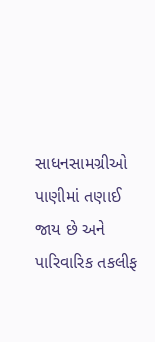સાધનસામગ્રીઓ પાણીમાં તણાઈ જાય છે અને પારિવારિક તકલીફ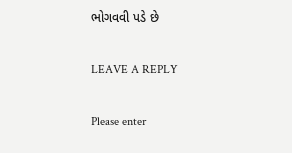ભોગવવી પડે છે

LEAVE A REPLY

Please enter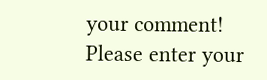your comment!
Please enter your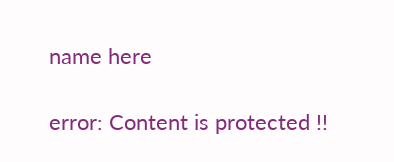name here

error: Content is protected !!